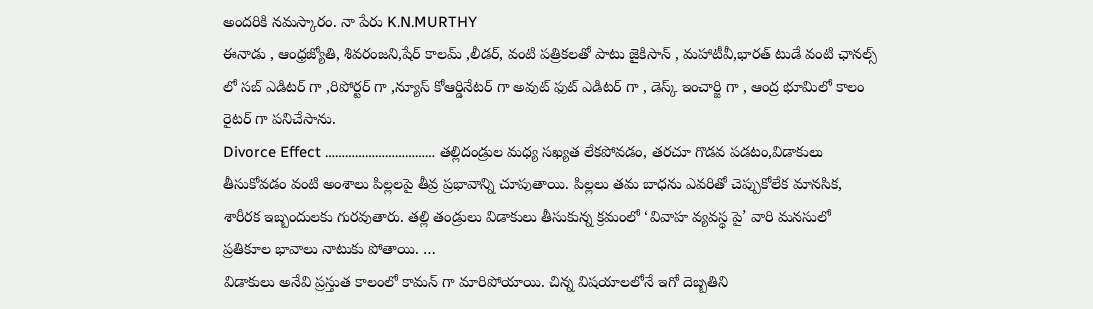అందరికి నమస్కారం. నా పేరు K.N.MURTHY
ఈనాడు , ఆంధ్రజ్యోతి, శివరంజని,షేర్ కాలమ్ ,లీడర్, వంటి పత్రికలతో పాటు జైకిసాన్ , మహాటీవీ,భారత్ టుడే వంటి ఛానల్స్ లో సబ్ ఎడిటర్ గా ,రిపోర్టర్ గా ,న్యూస్ కోఆర్డినేటర్ గా అవుట్ ఫుట్ ఎడిటర్ గా , డెస్క్ ఇంచార్జి గా , ఆంద్ర భూమిలో కాలం రైటర్ గా పనిచేసాను.
Divorce Effect …………………………… తల్లిదండ్రుల మధ్య సఖ్యత లేకపోవడం, తరచూ గొడవ పడటం,విడాకులు తీసుకోవడం వంటి అంశాలు పిల్లలపై తీవ్ర ప్రభావాన్ని చూపుతాయి. పిల్లలు తమ బాధను ఎవరితో చెప్పుకోలేక మానసిక, శారీరక ఇబ్బందులకు గురవుతారు. తల్లి తండ్రులు విడాకులు తీసుకున్న క్రమంలో ‘వివాహ వ్యవస్థ పై’ వారి మనసులో ప్రతికూల భావాలు నాటుకు పోతాయి. …
విడాకులు అనేవి ప్రస్తుత కాలంలో కామన్ గా మారిపోయాయి. చిన్న విషయాలలోనే ఇగో దెబ్బతిని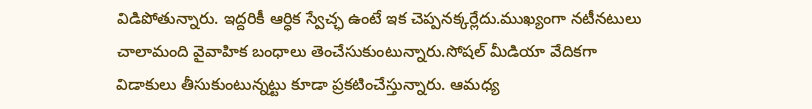విడిపోతున్నారు. ఇద్దరికీ ఆర్ధిక స్వేచ్ఛ ఉంటే ఇక చెప్పనక్కర్లేదు.ముఖ్యంగా నటీనటులు చాలామంది వైవాహిక బంధాలు తెంచేసుకుంటున్నారు.సోషల్ మీడియా వేదికగా విడాకులు తీసుకుంటున్నట్టు కూడా ప్రకటించేస్తున్నారు. ఆమధ్య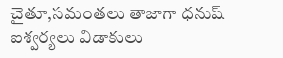చైతూ,సమంతలు తాజాగా ధనుష్ ఐశ్వర్యలు విడాకులు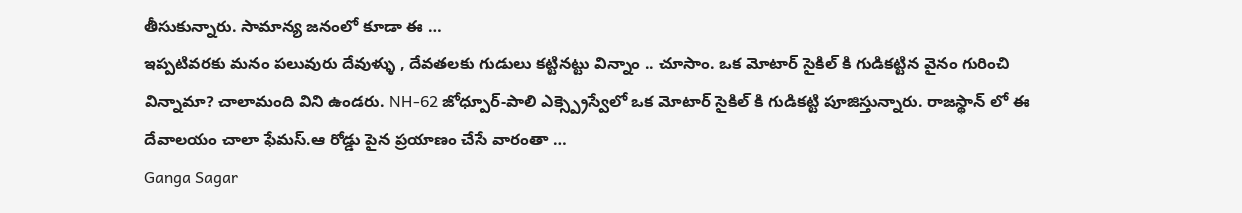తీసుకున్నారు. సామాన్య జనంలో కూడా ఈ …
ఇప్పటివరకు మనం పలువురు దేవుళ్ళు , దేవతలకు గుడులు కట్టినట్టు విన్నాం .. చూసాం. ఒక మోటార్ సైకిల్ కి గుడికట్టిన వైనం గురించి విన్నామా? చాలామంది విని ఉండరు. NH-62 జోధ్పూర్-పాలి ఎక్స్ప్రెస్వేలో ఒక మోటార్ సైకిల్ కి గుడికట్టి పూజిస్తున్నారు. రాజస్థాన్ లో ఈ దేవాలయం చాలా ఫేమస్.ఆ రోడ్డు పైన ప్రయాణం చేసే వారంతా …
Ganga Sagar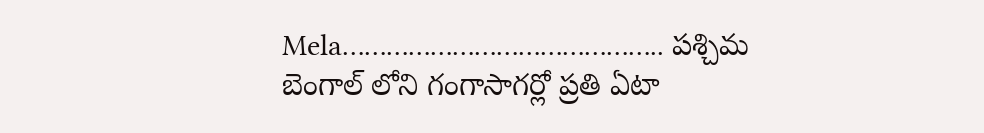Mela…………………………………….. పశ్చిమ బెంగాల్ లోని గంగాసాగర్లో ప్రతి ఏటా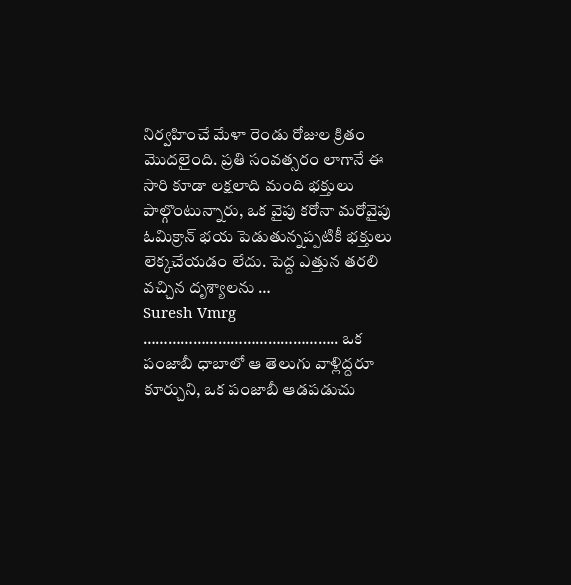నిర్వహించే మేళా రెండు రోజుల క్రితం మొదలైంది. ప్రతి సంవత్సరం లాగానే ఈ సారి కూడా లక్షలాది మంది భక్తులు పాల్గొంటున్నారు, ఒక వైపు కరోనా మరోవైపు ఓమిక్రాన్ భయ పెడుతున్నప్పటికీ భక్తులు లెక్కచేయడం లేదు. పెద్ద ఎత్తున తరలి వచ్చిన దృశ్యాలను …
Suresh Vmrg ……………………………………….. ఒక పంజాబీ ధాబాలో ఆ తెలుగు వాళ్లిద్దరూ కూర్చుని, ఒక పంజాబీ ఆడపడుచు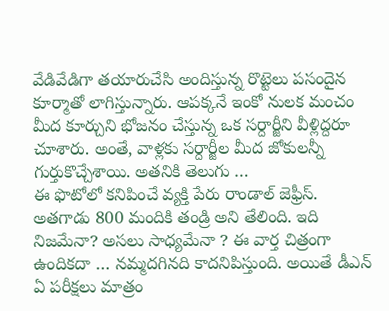వేడివేడిగా తయారుచేసి అందిస్తున్న రొట్టెలు పసందైన కూర్మాతో లాగిస్తున్నారు. ఆపక్కనే ఇంకో నులక మంచం మీద కూర్చుని భోజనం చేస్తున్న ఒక సర్దార్జీని వీళ్లిద్దరూ చూశారు. అంతే, వాళ్లకు సర్దార్జీల మీద జోకులన్నీ గుర్తుకొచ్చేశాయి. అతనికి తెలుగు …
ఈ ఫొటోలో కనిపించే వ్యక్తి పేరు రాండాల్ జెఫ్రీస్. అతగాడు 800 మందికి తండ్రి అని తేలింది. ఇది నిజమేనా? అసలు సాధ్యమేనా ? ఈ వార్త చిత్రంగా ఉందికదా … నమ్మదగినది కాదనిపిస్తుంది. అయితే డీఎన్ ఏ పరీక్షలు మాత్రం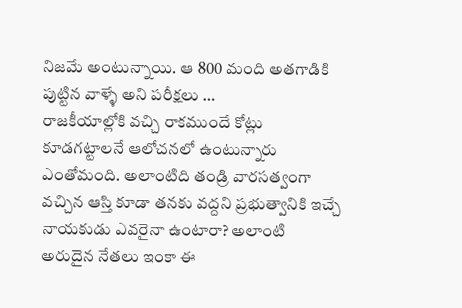నిజమే అంటున్నాయి. ఆ 800 మంది అతగాడికి పుట్టిన వాళ్ళే అని పరీక్షలు …
రాజకీయాల్లోకి వచ్చి రాకముందే కోట్లు కూడగట్టాలనే ఆలోచనలో ఉంటున్నారు ఎంతోమంది. అలాంటిది తండ్రి వారసత్వంగా వచ్చిన ఆస్తి కూడా తనకు వద్దని ప్రభుత్వానికి ఇచ్చే నాయకుడు ఎవరైనా ఉంటారా? అలాంటి అరుదైన నేతలు ఇంకా ఈ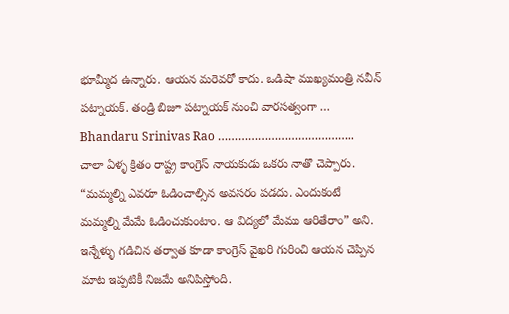భూమ్మీద ఉన్నారు. ఆయన మరెవరో కాదు. ఒడిషా ముఖ్యమంత్రి నవీన్ పట్నాయక్. తండ్రి బిజూ పట్నాయక్ నుంచి వారసత్వంగా …
Bhandaru Srinivas Rao ………………………………….. చాలా ఏళ్ళ క్రితం రాష్ట్ర కాంగ్రెస్ నాయకుడు ఒకరు నాతొ చెప్పారు. “మమ్మల్ని ఎవరూ ఓడించాల్సిన అవసరం పడదు. ఎందుకంటే మమ్మల్ని మేమే ఓడించుకుంటాం. ఆ విద్యలో మేము ఆరితేరాం” అని. ఇన్నేళ్ళు గడిచిన తర్వాత కూడా కాంగ్రెస్ వైఖరి గురించి ఆయన చెప్పిన మాట ఇప్పటికీ నిజమే అనిపిస్తోంది.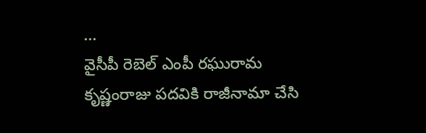…
వైసీపీ రెబెల్ ఎంపీ రఘురామ కృష్ణంరాజు పదవికి రాజీనామా చేసి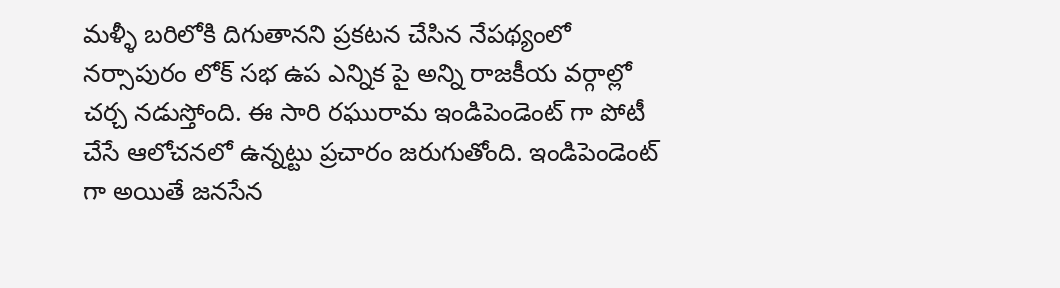మళ్ళీ బరిలోకి దిగుతానని ప్రకటన చేసిన నేపథ్యంలో నర్సాపురం లోక్ సభ ఉప ఎన్నిక పై అన్ని రాజకీయ వర్గాల్లో చర్చ నడుస్తోంది. ఈ సారి రఘురామ ఇండిపెండెంట్ గా పోటీ చేసే ఆలోచనలో ఉన్నట్టు ప్రచారం జరుగుతోంది. ఇండిపెండెంట్ గా అయితే జనసేన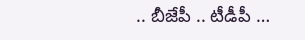.. బీజేపీ .. టీడీపీ …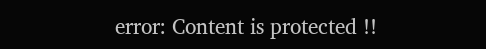error: Content is protected !!